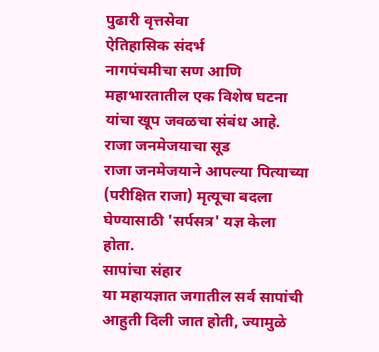पुढारी वृत्तसेवा
ऐतिहासिक संदर्भ
नागपंचमीचा सण आणि महाभारतातील एक विशेष घटना यांचा खूप जवळचा संबंध आहे.
राजा जनमेजयाचा सूड
राजा जनमेजयाने आपल्या पित्याच्या (परीक्षित राजा) मृत्यूचा बदला घेण्यासाठी 'सर्पसत्र' यज्ञ केला होता.
सापांचा संहार
या महायज्ञात जगातील सर्व सापांची आहुती दिली जात होती, ज्यामुळे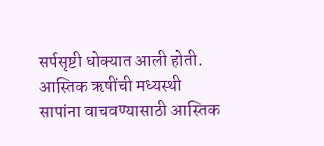सर्पसृष्टी धोक्यात आली होती.
आस्तिक ऋषींची मध्यस्थी
सापांना वाचवण्यासाठी आस्तिक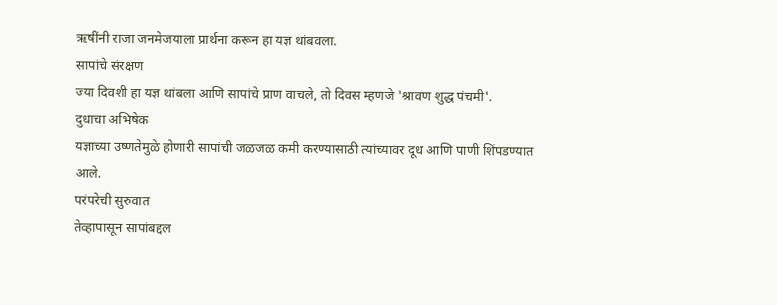ऋषींनी राजा जनमेजयाला प्रार्थना करून हा यज्ञ थांबवला.
सापांचे संरक्षण
ज्या दिवशी हा यज्ञ थांबला आणि सापांचे प्राण वाचले, तो दिवस म्हणजे 'श्रावण शुद्ध पंचमी'.
दुधाचा अभिषेक
यज्ञाच्या उष्णतेमुळे होणारी सापांची जळजळ कमी करण्यासाठी त्यांच्यावर दूध आणि पाणी शिंपडण्यात आले.
परंपरेची सुरुवात
तेव्हापासून सापांबद्दल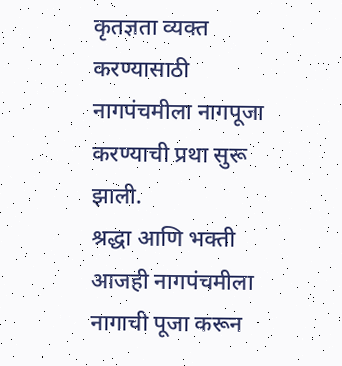कृतज्ञता व्यक्त करण्यासाठी नागपंचमीला नागपूजा करण्याची प्रथा सुरू झाली.
श्रद्धा आणि भक्ती
आजही नागपंचमीला नागाची पूजा करून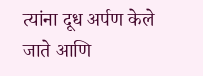त्यांना दूध अर्पण केले जाते आणि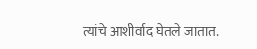त्यांचे आशीर्वाद घेतले जातात.